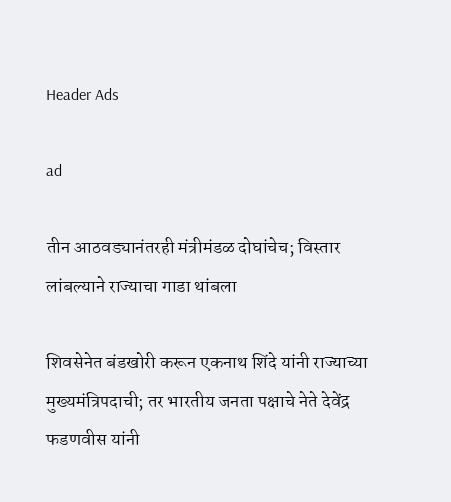Header Ads

ad

तीन आठवड्यानंतरही मंत्रीमंडळ दोघांचेच; विस्तार लांबल्याने राज्याचा गाडा थांबला

शिवसेनेत बंडखोरी करून एकनाथ शिंदे यांनी राज्याच्या मुख्यमंत्रिपदाची; तर भारतीय जनता पक्षाचे नेते देवेंद्र फडणवीस यांनी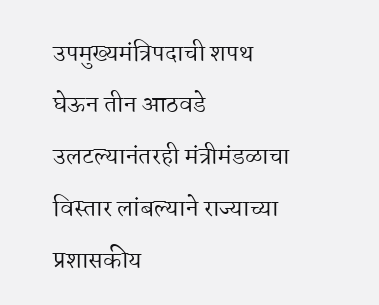उपमुख्यमंत्रिपदाची शपथ घेऊन तीन आठवडे उलटल्यानंतरही मंत्रीमंडळाचा विस्तार लांबल्याने राज्याच्या प्रशासकीय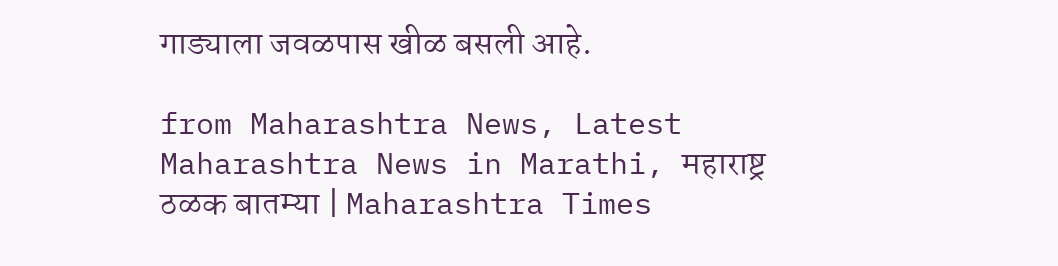गाड्याला जवळपास खीळ बसली आहे.

from Maharashtra News, Latest Maharashtra News in Marathi, महाराष्ट्र ठळक बातम्या | Maharashtra Times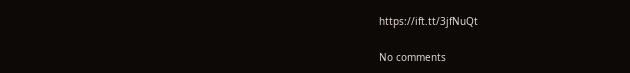https://ift.tt/3jfNuQt

No comments